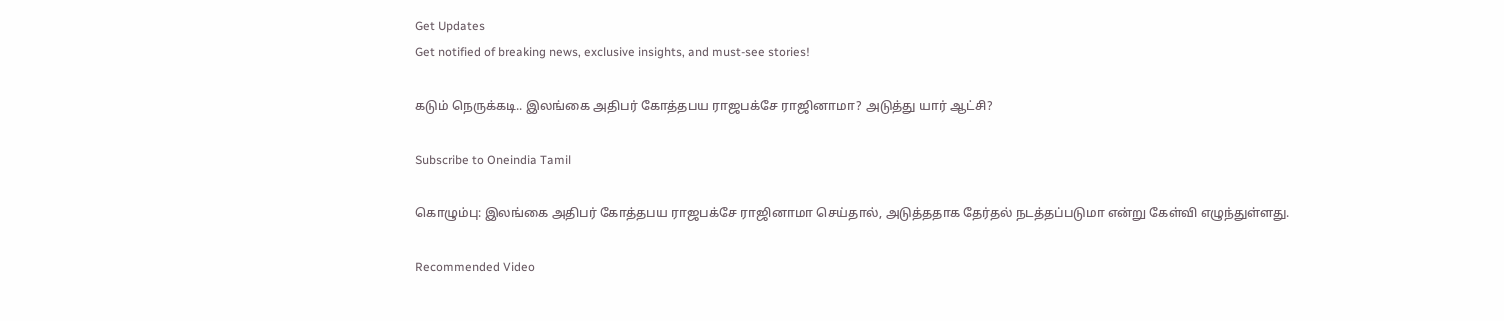Get Updates
Get notified of breaking news, exclusive insights, and must-see stories!

கடும் நெருக்கடி.. இலங்கை அதிபர் கோத்தபய ராஜபக்சே ராஜினாமா? அடுத்து யார் ஆட்சி?

Subscribe to Oneindia Tamil

கொழும்பு: இலங்கை அதிபர் கோத்தபய ராஜபக்சே ராஜினாமா செய்தால், அடுத்ததாக தேர்தல் நடத்தப்படுமா என்று கேள்வி எழுந்துள்ளது.

Recommended Video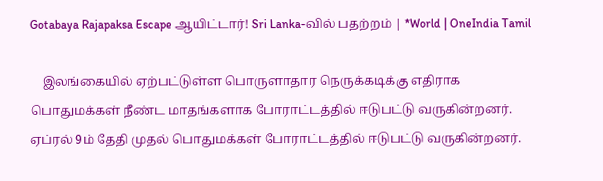Gotabaya Rajapaksa Escape ஆயிட்டார்! Sri Lanka-வில் பதற்றம் | *World | OneIndia Tamil

    இலங்கையில் ஏற்பட்டுள்ள பொருளாதார நெருக்கடிக்கு எதிராக பொதுமக்கள் நீண்ட மாதங்களாக போராட்டத்தில் ஈடுபட்டு வருகின்றனர். ஏப்ரல் 9ம் தேதி முதல் பொதுமக்கள் போராட்டத்தில் ஈடுபட்டு வருகின்றனர்.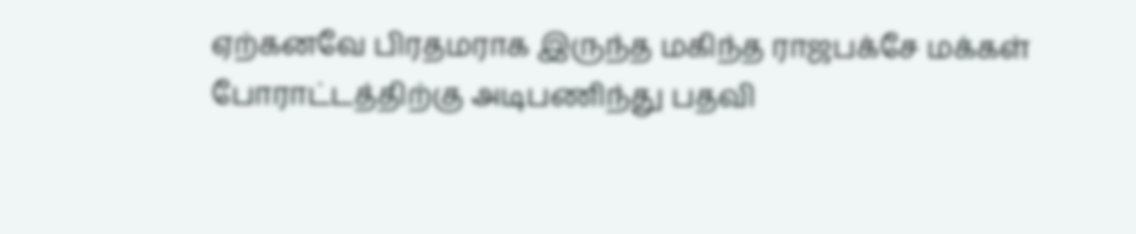ஏற்கனவே பிரதமராக இருந்த மகிந்த ராஜபக்சே மக்கள் போராட்டத்திற்கு அடிபணிந்து பதவி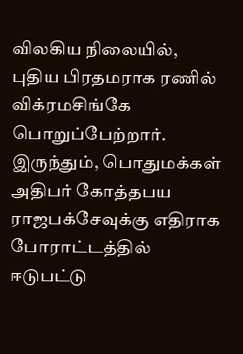விலகிய நிலையில், புதிய பிரதமராக ரணில் விக்ரமசிங்கே பொறுப்பேற்றார். இருந்தும், பொதுமக்கள் அதிபர் கோத்தபய ராஜபக்சேவுக்கு எதிராக போராட்டத்தில் ஈடுபட்டு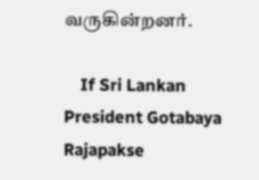வருகின்றனர்.

    If Sri Lankan President Gotabaya Rajapakse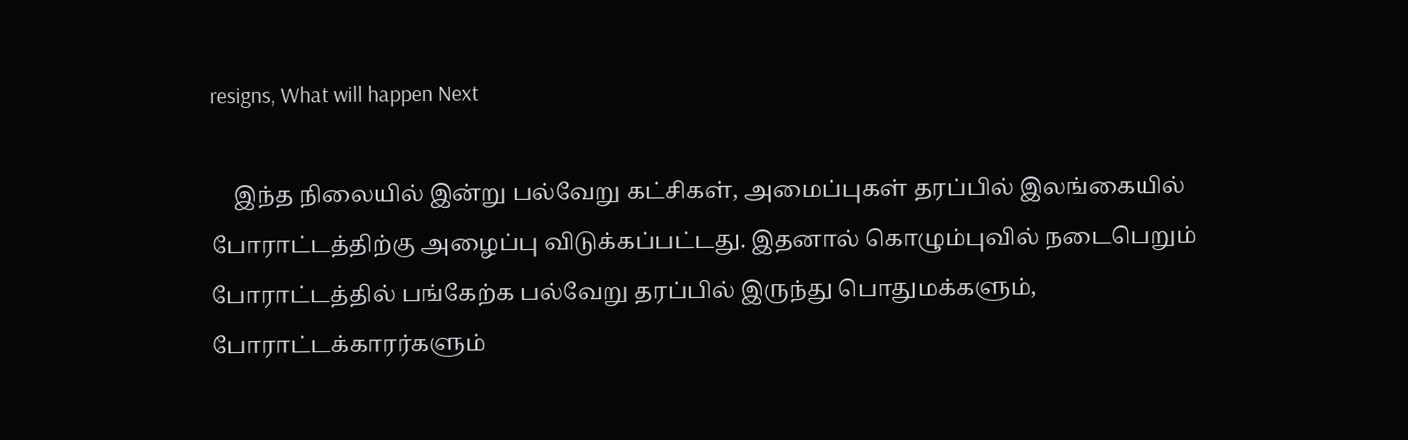resigns, What will happen Next

    இந்த நிலையில் இன்று பல்வேறு கட்சிகள், அமைப்புகள் தரப்பில் இலங்கையில் போராட்டத்திற்கு அழைப்பு விடுக்கப்பட்டது. இதனால் கொழும்புவில் நடைபெறும் போராட்டத்தில் பங்கேற்க பல்வேறு தரப்பில் இருந்து பொதுமக்களும், போராட்டக்காரர்களும்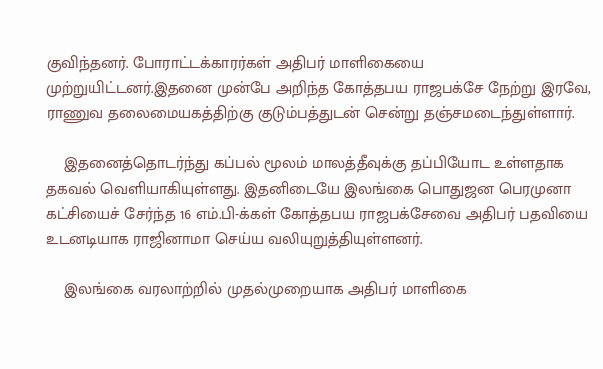குவிந்தனர். போராட்டக்காரர்கள் அதிபர் மாளிகையை முற்றுயிட்டனர்.இதனை முன்பே அறிந்த கோத்தபய ராஜபக்சே நேற்று இரவே, ராணுவ தலைமையகத்திற்கு குடும்பத்துடன் சென்று தஞ்சமடைந்துள்ளார்.

    இதனைத்தொடர்ந்து கப்பல் மூலம் மாலத்தீவுக்கு தப்பியோட உள்ளதாக தகவல் வெளியாகியுள்ளது. இதனிடையே இலங்கை பொதுஜன பெரமுனா கட்சியைச் சேர்ந்த 16 எம்.பி-க்கள் கோத்தபய ராஜபக்சேவை அதிபர் பதவியை உடனடியாக ராஜினாமா செய்ய வலியுறுத்தியுள்ளனர்.

    இலங்கை வரலாற்றில் முதல்முறையாக அதிபர் மாளிகை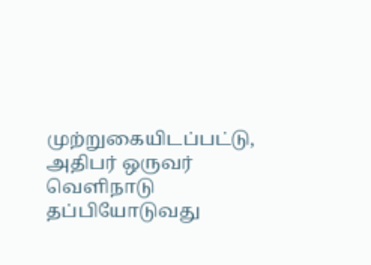முற்றுகையிடப்பட்டு, அதிபர் ஒருவர் வெளிநாடு தப்பியோடுவது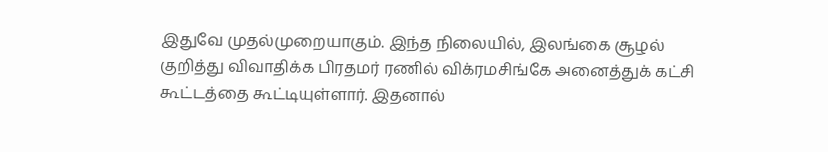இதுவே முதல்முறையாகும். இந்த நிலையில், இலங்கை சூழல் குறித்து விவாதிக்க பிரதமர் ரணில் விக்ரமசிங்கே அனைத்துக் கட்சி கூட்டத்தை கூட்டியுள்ளார். இதனால்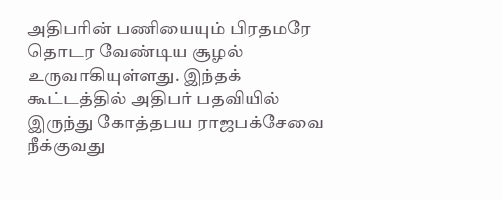அதிபரின் பணியையும் பிரதமரே தொடர வேண்டிய சூழல் உருவாகியுள்ளது. இந்தக் கூட்டத்தில் அதிபர் பதவியில் இருந்து கோத்தபய ராஜபக்சேவை நீக்குவது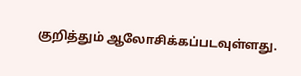குறித்தும் ஆலோசிக்கப்படவுள்ளது.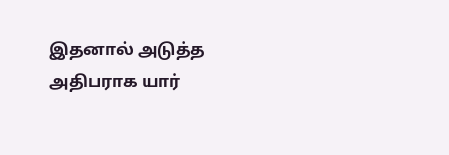இதனால் அடுத்த அதிபராக யார்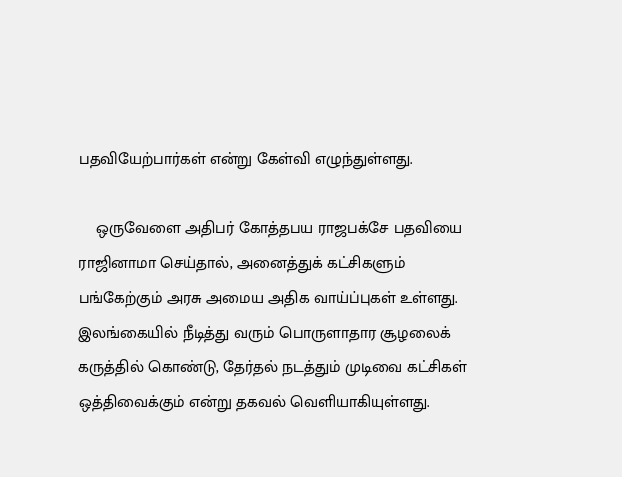பதவியேற்பார்கள் என்று கேள்வி எழுந்துள்ளது.

    ஒருவேளை அதிபர் கோத்தபய ராஜபக்சே பதவியை ராஜினாமா செய்தால், அனைத்துக் கட்சிகளும் பங்கேற்கும் அரசு அமைய அதிக வாய்ப்புகள் உள்ளது. இலங்கையில் நீடித்து வரும் பொருளாதார சூழலைக் கருத்தில் கொண்டு, தேர்தல் நடத்தும் முடிவை கட்சிகள் ஒத்திவைக்கும் என்று தகவல் வெளியாகியுள்ளது.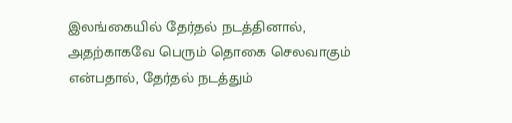இலங்கையில் தேர்தல் நடத்தினால், அதற்காகவே பெரும் தொகை செலவாகும் என்பதால், தேர்தல் நடத்தும்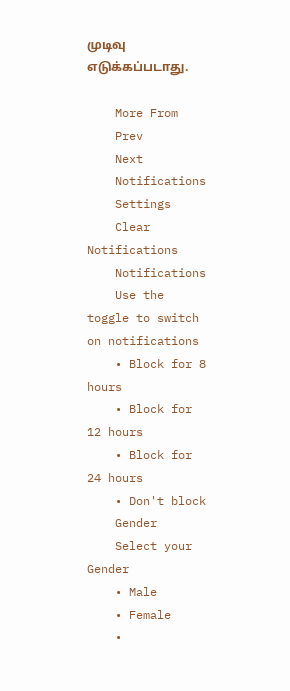முடிவு எடுக்கப்படாது.

    More From
    Prev
    Next
    Notifications
    Settings
    Clear Notifications
    Notifications
    Use the toggle to switch on notifications
    • Block for 8 hours
    • Block for 12 hours
    • Block for 24 hours
    • Don't block
    Gender
    Select your Gender
    • Male
    • Female
    •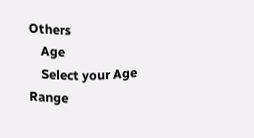Others
    Age
    Select your Age Range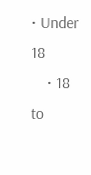• Under 18
    • 18 to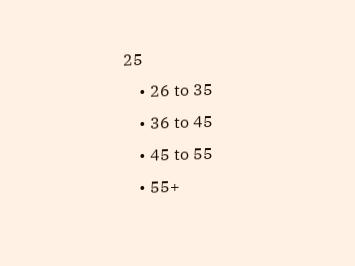25
    • 26 to 35
    • 36 to 45
    • 45 to 55
    • 55+